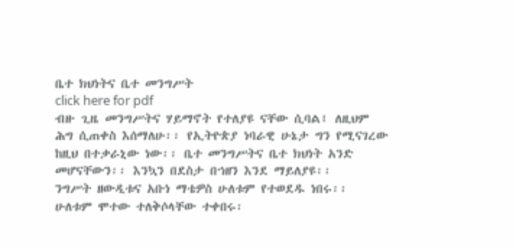ቤተ ክህነትና ቤተ መንግሥት
click here for pdf
ብዙ ጊዜ መንግሥትና ሃይማኖት የተለያዩ ናቸው ሲባል፤ ለዚህም ሕግ ሲጠቀስ እሰማለሁ፡፡ የኢትዮጵያ ነባራዊ ሁኔታ ግን የሚናገረው ከዚህ በተቃራኒው ነው፡፡ ቤተ መንግሥትና ቤተ ክህነት አንድ መሆናቸውን፡፡ እንኳን በደስታ በኀዘን እንደ ማይለያዩ፡፡
ንግሥት ዘውዲቱና አቡነ ማቴዎስ ሁለቱም የተወደዱ ነበሩ፡፡ ሁለቱም ሞተው ተለቅሶላቸው ተቀበሩ፡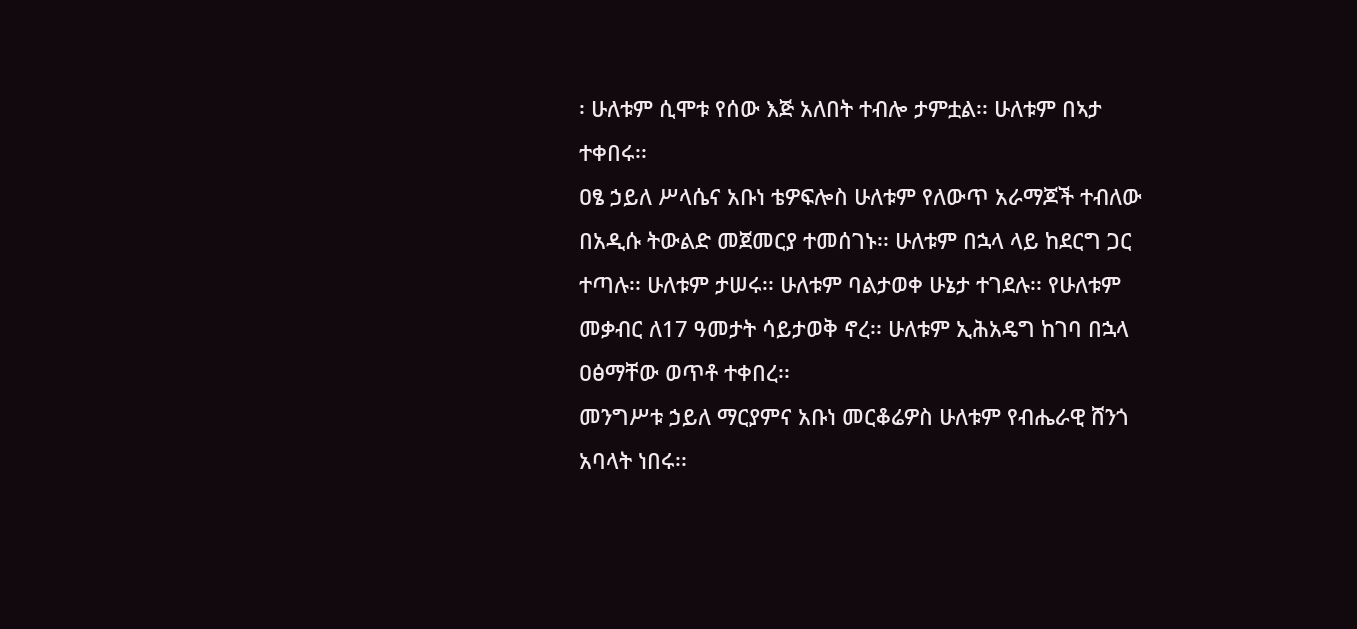፡ ሁለቱም ሲሞቱ የሰው እጅ አለበት ተብሎ ታምቷል፡፡ ሁለቱም በኣታ ተቀበሩ፡፡
ዐፄ ኃይለ ሥላሴና አቡነ ቴዎፍሎስ ሁለቱም የለውጥ አራማጆች ተብለው በአዲሱ ትውልድ መጀመርያ ተመሰገኑ፡፡ ሁለቱም በኋላ ላይ ከደርግ ጋር ተጣሉ፡፡ ሁለቱም ታሠሩ፡፡ ሁለቱም ባልታወቀ ሁኔታ ተገደሉ፡፡ የሁለቱም መቃብር ለ17 ዓመታት ሳይታወቅ ኖረ፡፡ ሁለቱም ኢሕአዴግ ከገባ በኋላ ዐፅማቸው ወጥቶ ተቀበረ፡፡
መንግሥቱ ኃይለ ማርያምና አቡነ መርቆሬዎስ ሁለቱም የብሔራዊ ሸንጎ አባላት ነበሩ፡፡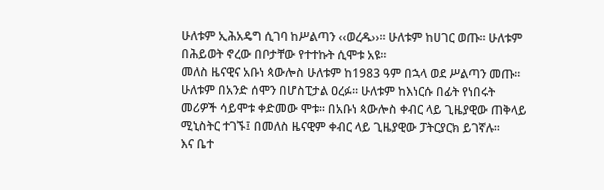ሁለቱም ኢሕአዴግ ሲገባ ከሥልጣን ‹‹ወረዱ››፡፡ ሁለቱም ከሀገር ወጡ፡፡ ሁለቱም በሕይወት ኖረው በቦታቸው የተተኩት ሲሞቱ አዩ፡፡
መለስ ዜናዊና አቡነ ጳውሎስ ሁለቱም ከ1983 ዓም በኋላ ወደ ሥልጣን መጡ፡፡ ሁለቱም በአንድ ሰሞን በሆስፒታል ዐረፉ፡፡ ሁለቱም ከእነርሱ በፊት የነበሩት መሪዎች ሳይሞቱ ቀድመው ሞቱ፡፡ በአቡነ ጳውሎስ ቀብር ላይ ጊዜያዊው ጠቅላይ ሚኒስትር ተገኙ፤ በመለስ ዜናዊም ቀብር ላይ ጊዜያዊው ፓትርያርክ ይገኛሉ፡፡
እና ቤተ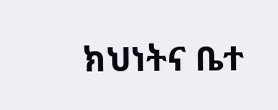ክህነትና ቤተ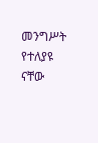መንግሥት የተለያዩ ናቸው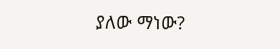ያለው ማነው?